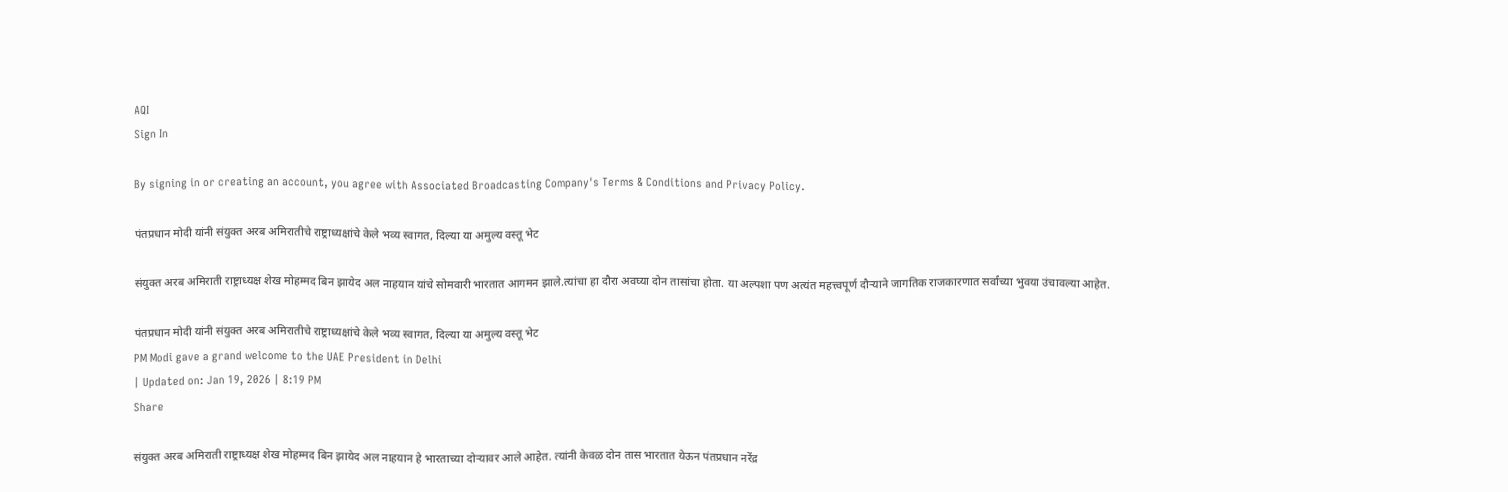AQI
Sign In

By signing in or creating an account, you agree with Associated Broadcasting Company's Terms & Conditions and Privacy Policy.

पंतप्रधान मोदी यांनी संयुक्त अरब अमिरातीचे राष्ट्राध्यक्षांचे केले भव्य स्वागत, दिल्या या अमुल्य वस्तू भेट

संयुक्त अरब अमिराती राष्ट्राध्यक्ष शेख मोहम्मद बिन झायेद अल नाहयान यांचे सोमवारी भारतात आगमन झाले.त्यांचा हा दौरा अवघ्या दोन तासांचा होता. या अल्पशा पण अत्यंत महत्त्वपूर्ण दौऱ्याने जागतिक राजकारणात सर्वांच्या भुवया उंचावल्या आहेत.

पंतप्रधान मोदी यांनी संयुक्त अरब अमिरातीचे राष्ट्राध्यक्षांचे केले भव्य स्वागत, दिल्या या अमुल्य वस्तू भेट
PM Modi gave a grand welcome to the UAE President in Delhi
| Updated on: Jan 19, 2026 | 8:19 PM
Share

संयुक्त अरब अमिराती राष्ट्राध्यक्ष शेख मोहम्मद बिन झायेद अल नाहयान हे भारताच्या दोऱ्यावर आले आहेत. त्यांनी केवळ दोन तास भारतात येऊन पंतप्रधान नरेंद्र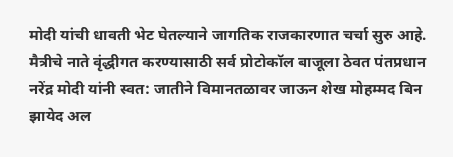मोदी यांची धावती भेट घेतल्याने जागतिक राजकारणात चर्चा सुरु आहे. मैत्रीचे नाते वृंद्धीगत करण्यासाठी सर्व प्रोटोकॉल बाजूला ठेवत पंतप्रधान नरेंद्र मोदी यांनी स्वत: जातीने विमानतळावर जाऊन शेख मोहम्मद बिन झायेद अल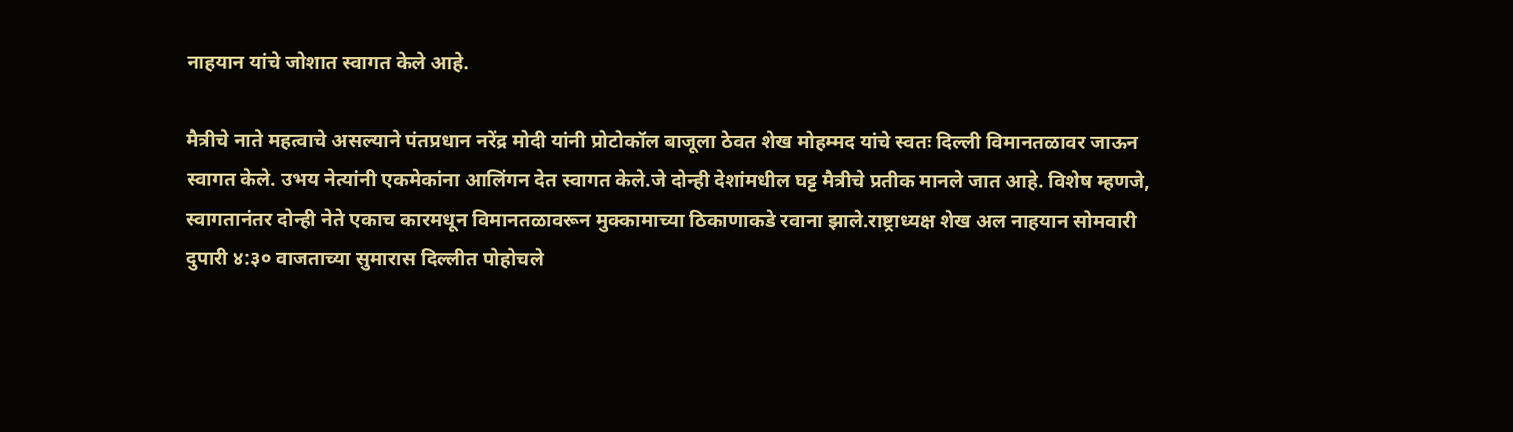नाहयान यांचे जोशात स्वागत केले आहे.

मैत्रीचे नाते महत्वाचे असल्याने पंतप्रधान नरेंद्र मोदी यांनी प्रोटोकॉल बाजूला ठेवत शेख मोहम्मद यांचे स्वतः दिल्ली विमानतळावर जाऊन स्वागत केले. उभय नेत्यांनी एकमेकांना आलिंगन देत स्वागत केले.जे दोन्ही देशांमधील घट्ट मैत्रीचे प्रतीक मानले जात आहे. विशेष म्हणजे, स्वागतानंतर दोन्ही नेते एकाच कारमधून विमानतळावरून मुक्कामाच्या ठिकाणाकडे रवाना झाले.राष्ट्राध्यक्ष शेख अल नाहयान सोमवारी दुपारी ४:३० वाजताच्या सुमारास दिल्लीत पोहोचले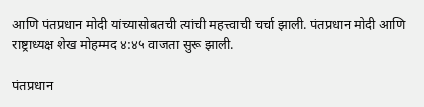आणि पंतप्रधान मोदी यांच्यासोबतची त्यांची महत्त्वाची चर्चा झाली. पंतप्रधान मोदी आणि राष्ट्राध्यक्ष शेख मोहम्मद ४:४५ वाजता सुरू झाली.

पंतप्रधान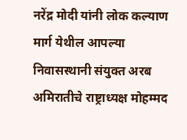नरेंद्र मोदी यांनी लोक कल्याण मार्ग येथील आपल्या निवासस्थानी संयुक्त अरब अमिरातीचे राष्ट्राध्यक्ष मोहम्मद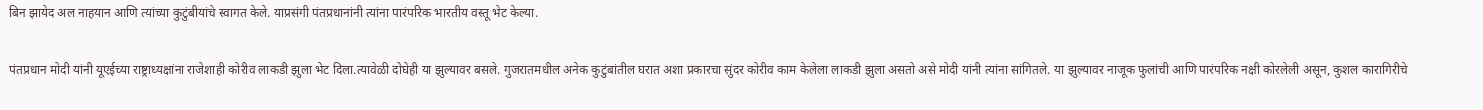बिन झायेद अल नाहयान आणि त्यांच्या कुटुंबीयांचे स्वागत केले. याप्रसंगी पंतप्रधानांनी त्यांना पारंपरिक भारतीय वस्तू भेट केल्या.

पंतप्रधान मोदी यांनी यूएईच्या राष्ट्राध्यक्षांना राजेशाही कोरीव लाकडी झुला भेट दिला.त्यावेळी दोघेही या झुल्यावर बसले. गुजरातमधील अनेक कुटुंबांतील घरात अशा प्रकारचा सुंदर कोरीव काम केलेला लाकडी झुला असतो असे मोदी यांनी त्यांना सांगितले. या झुल्यावर नाजूक फुलांची आणि पारंपरिक नक्षी कोरलेली असून, कुशल कारागिरीचे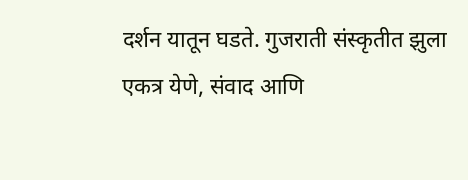दर्शन यातून घडते. गुजराती संस्कृतीत झुला एकत्र येणे, संवाद आणि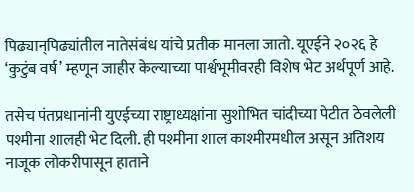पिढ्यान्‌पिढ्यांतील नातेसंबंध यांचे प्रतीक मानला जातो. यूएईने २०२६ हे ‘कुटुंब वर्ष’ म्हणून जाहीर केल्याच्या पार्श्वभूमीवरही विशेष भेट अर्थपूर्ण आहे.

तसेच पंतप्रधानांनी युएईच्या राष्ट्राध्यक्षांना सुशोभित चांदीच्या पेटीत ठेवलेली पश्मीना शालही भेट दिली. ही पश्मीना शाल काश्मीरमधील असून अतिशय नाजूक लोकरीपासून हाताने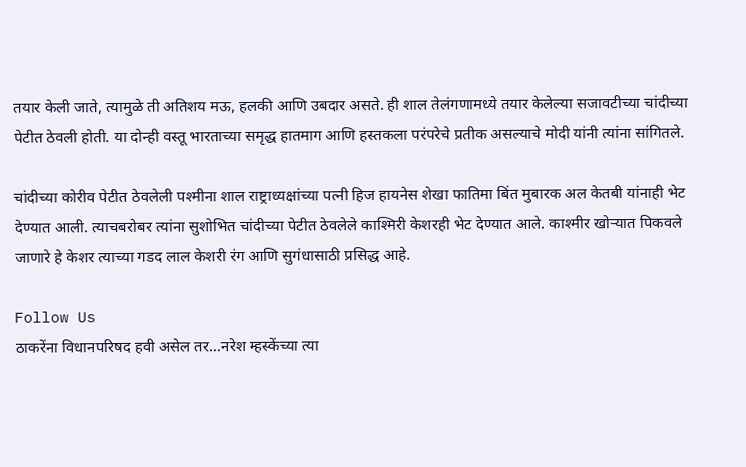तयार केली जाते, त्यामुळे ती अतिशय मऊ, हलकी आणि उबदार असते. ही शाल तेलंगणामध्ये तयार केलेल्या सजावटीच्या चांदीच्या पेटीत ठेवली होती. या दोन्ही वस्तू भारताच्या समृद्ध हातमाग आणि हस्तकला परंपरेचे प्रतीक असल्याचे मोदी यांनी त्यांना सांगितले.

चांदीच्या कोरीव पेटीत ठेवलेली पश्मीना शाल राष्ट्राध्यक्षांच्या पत्नी हिज हायनेस शेखा फातिमा बिंत मुबारक अल केतबी यांनाही भेट देण्यात आली. त्याचबरोबर त्यांना सुशोभित चांदीच्या पेटीत ठेवलेले काश्मिरी केशरही भेट देण्यात आले. काश्मीर खोऱ्यात पिकवले जाणारे हे केशर त्याच्या गडद लाल केशरी रंग आणि सुगंधासाठी प्रसिद्ध आहे.

Follow Us
ठाकरेंना विधानपरिषद हवी असेल तर...नरेश म्हस्केंच्या त्या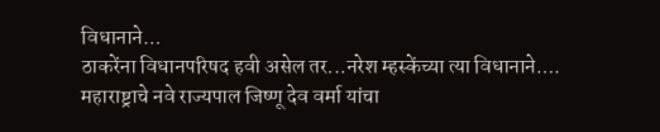विधानाने...
ठाकरेंना विधानपरिषद हवी असेल तर...नरेश म्हस्केंच्या त्या विधानाने....
महाराष्ट्राचे नवे राज्यपाल जिष्णू देव वर्मा यांचा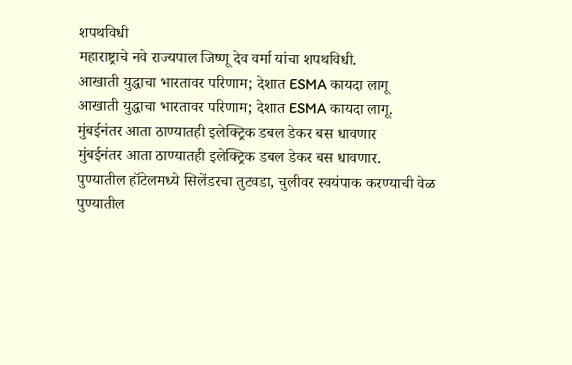शपथविधी
महाराष्ट्राचे नवे राज्यपाल जिष्णू देव वर्मा यांचा शपथविधी.
आखाती युद्धाचा भारतावर परिणाम; देशात ESMA कायदा लागू
आखाती युद्धाचा भारतावर परिणाम; देशात ESMA कायदा लागू.
मुंबईनंतर आता ठाण्यातही इलेक्ट्रिक डबल डेकर बस धावणार
मुंबईनंतर आता ठाण्यातही इलेक्ट्रिक डबल डेकर बस धावणार.
पुण्यातील हॉटेलमध्ये सिलेंडरचा तुटवडा, चुलीवर स्वयंपाक करण्याची वेळ
पुण्यातील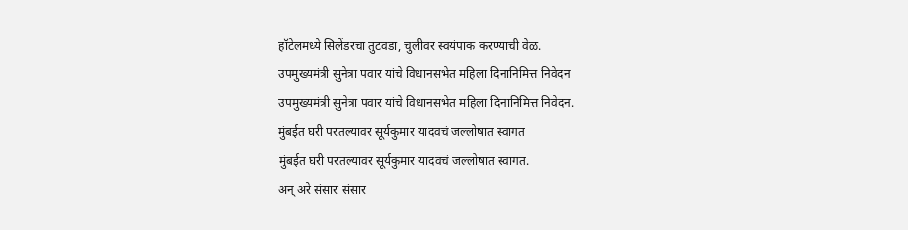हॉटेलमध्ये सिलेंडरचा तुटवडा, चुलीवर स्वयंपाक करण्याची वेळ.
उपमुख्यमंत्री सुनेत्रा पवार यांचे विधानसभेत महिला दिनानिमित्त निवेदन
उपमुख्यमंत्री सुनेत्रा पवार यांचे विधानसभेत महिला दिनानिमित्त निवेदन.
मुंबईत घरी परतल्यावर सूर्यकुमार यादवचं जल्लोषात स्वागत
मुंबईत घरी परतल्यावर सूर्यकुमार यादवचं जल्लोषात स्वागत.
अन् अरे संसार संसार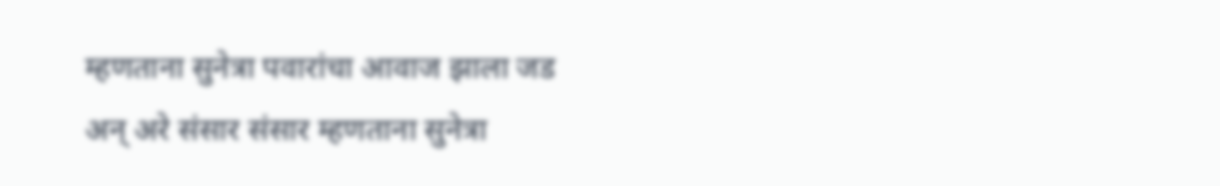म्हणताना सुनेत्रा पवारांचा आवाज झाला जड
अन् अरे संसार संसार म्हणताना सुनेत्रा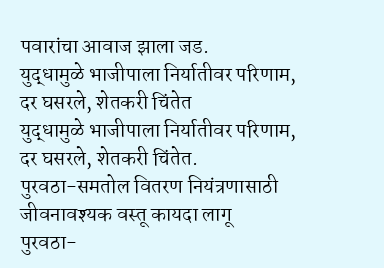पवारांचा आवाज झाला जड.
युद्धामुळे भाजीपाला निर्यातीवर परिणाम, दर घसरले, शेतकरी चिंतेत
युद्धामुळे भाजीपाला निर्यातीवर परिणाम, दर घसरले, शेतकरी चिंतेत.
पुरवठा-समतोल वितरण नियंत्रणासाठी जीवनावश्यक वस्तू कायदा लागू
पुरवठा-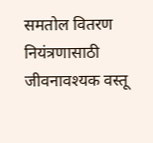समतोल वितरण नियंत्रणासाठी जीवनावश्यक वस्तू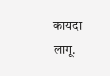कायदा लागू.